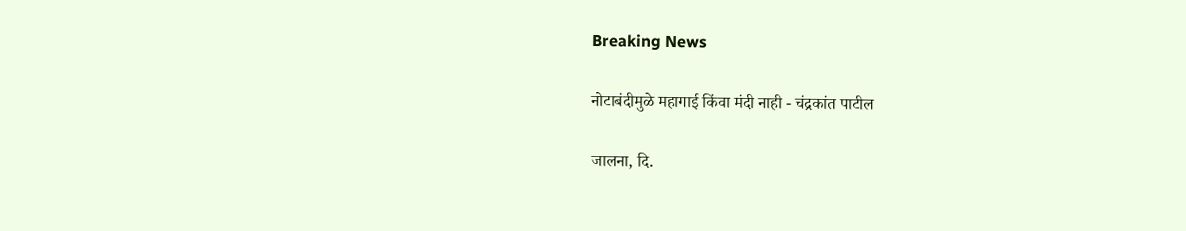Breaking News

नोटाबंदीमुळे महागाई किंवा मंदी नाही - चंद्रकांत पाटील

जालना, दि.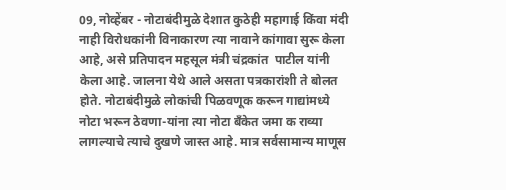09, नोव्हेंबर - नोटाबंदीमुळे देशात कुठेही महागाई किंवा मंदी नाही विरोधकांनी विनाकारण त्या नावाने कांगावा सुरू केला आहे, असे प्रतिपादन महसूल मंत्री चंद्रकांत  पाटील यांनी केला आहे. जालना येथे आले असता पत्रकारांशी ते बोलत होते. नोटाबंदीमुळे लोकांची पिळवणूक करून गाद्यांमध्ये नोटा भरून ठेवणा-यांना त्या नोटा बँकेत जमा क राव्या लागल्याचे त्याचे दुखणे जास्त आहे. मात्र सर्वसामान्य माणूस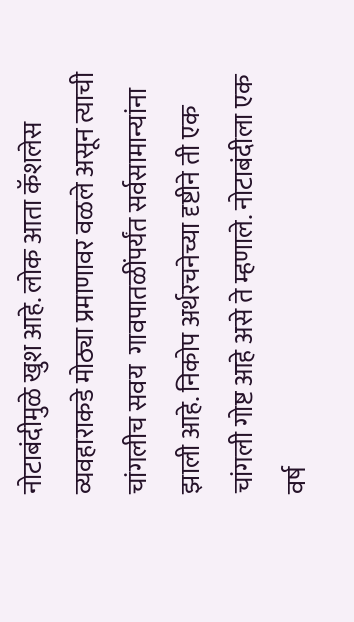नोटाबंदीमुळे खुश आहे. लोक आता कॅशलेस व्यवहाराकडे मोठ्या प्रमाणावर वळले असून त्याची चांगलीच सवय  गावपातळींपर्यंत सर्वसामान्यांना झाली आहे. निकोप अर्थरचनेच्या दृष्टीने ती एक चांगली गोष्ट आहे असे ते म्हणाले. नोटाबंदीला एक वर्ष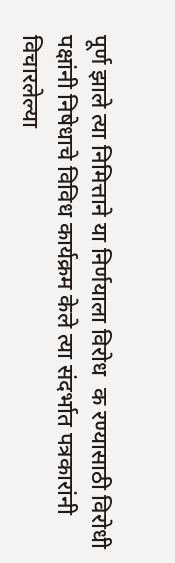पूर्ण झाले त्या निमित्ताने या निर्णयाला विरोध  क रण्यासाठी विरोधी पक्षांनी निषेधाचे विविध कार्यक्रम केले त्या संदर्भात पत्रकारांनी विचारलेल्या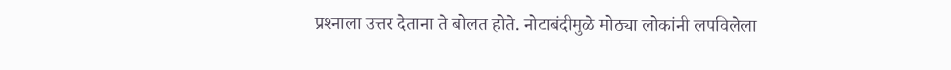प्रश्‍नाला उत्तर देताना ते बोलत होते. नोटाबंदीमुळे मोठ्या लोकांनी लपविलेला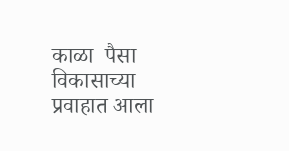काळा  पैसा विकासाच्या प्रवाहात आला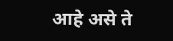आहे असे ते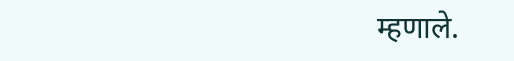म्हणाले.